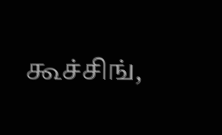கூச்சிங்,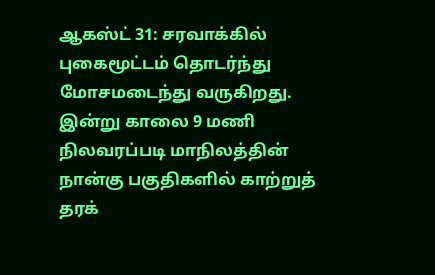ஆகஸ்ட் 31: சரவாக்கில் புகைமூட்டம் தொடர்ந்து மோசமடைந்து வருகிறது. இன்று காலை 9 மணி நிலவரப்படி மாநிலத்தின் நான்கு பகுதிகளில் காற்றுத் தரக்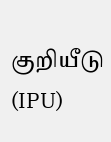குறியீடு (IPU)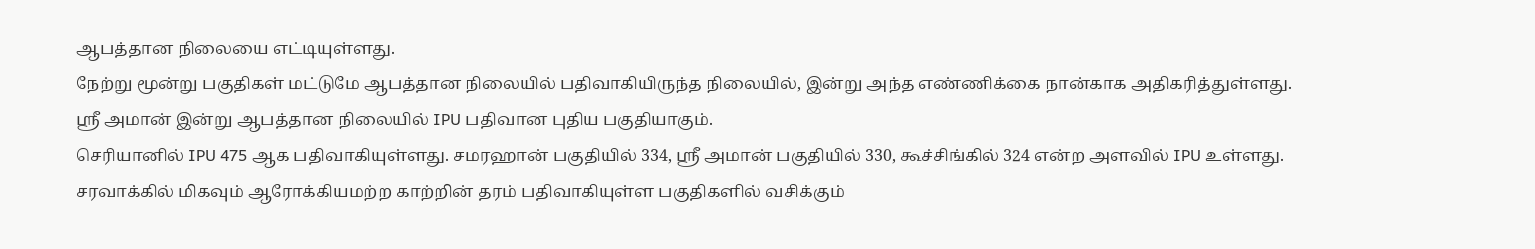ஆபத்தான நிலையை எட்டியுள்ளது.
நேற்று மூன்று பகுதிகள் மட்டுமே ஆபத்தான நிலையில் பதிவாகியிருந்த நிலையில், இன்று அந்த எண்ணிக்கை நான்காக அதிகரித்துள்ளது.
ஸ்ரீ அமான் இன்று ஆபத்தான நிலையில் IPU பதிவான புதிய பகுதியாகும்.
செரியானில் IPU 475 ஆக பதிவாகியுள்ளது. சமரஹான் பகுதியில் 334, ஸ்ரீ அமான் பகுதியில் 330, கூச்சிங்கில் 324 என்ற அளவில் IPU உள்ளது.
சரவாக்கில் மிகவும் ஆரோக்கியமற்ற காற்றின் தரம் பதிவாகியுள்ள பகுதிகளில் வசிக்கும்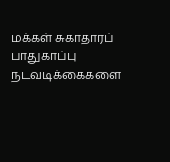மக்கள் சுகாதாரப் பாதுகாப்பு நடவடிக்கைகளை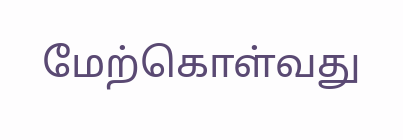மேற்கொள்வது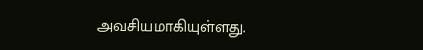அவசியமாகியுள்ளது.